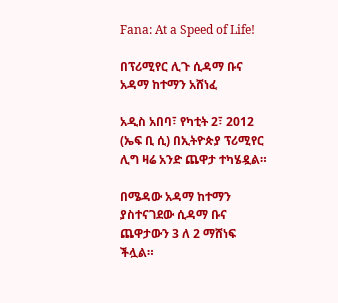Fana: At a Speed of Life!

በፕሪሚየር ሊጉ ሲዳማ ቡና አዳማ ከተማን አሸነፈ

አዲስ አበባ፣ የካቲት 2፣ 2012 (ኤፍ ቢ ሲ) በኢትዮጵያ ፕሪሚየር ሊግ ዛሬ አንድ ጨዋታ ተካሄዷል።

በሜዳው አዳማ ከተማን ያስተናገደው ሲዳማ ቡና ጨዋታውን 3 ለ 2 ማሸነፍ ችሏል።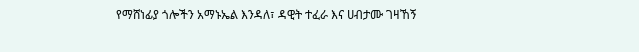የማሸነፊያ ጎሎችን አማኑኤል እንዳለ፣ ዳዊት ተፈራ እና ሀብታሙ ገዛኸኝ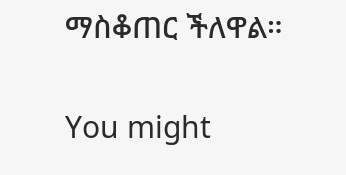ማስቆጠር ችለዋል።

You might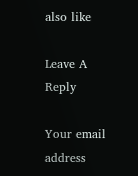also like

Leave A Reply

Your email address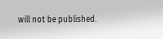will not be published.